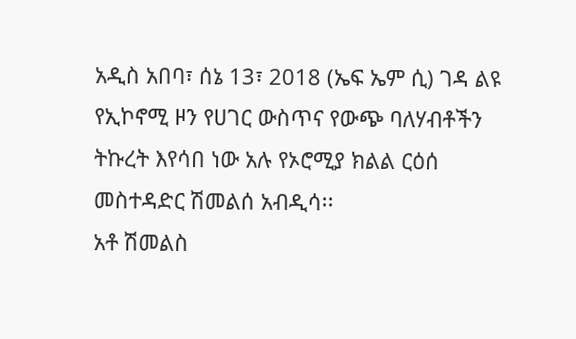አዲስ አበባ፣ ሰኔ 13፣ 2018 (ኤፍ ኤም ሲ) ገዳ ልዩ የኢኮኖሚ ዞን የሀገር ውስጥና የውጭ ባለሃብቶችን ትኩረት እየሳበ ነው አሉ የኦሮሚያ ክልል ርዕሰ መስተዳድር ሽመልሰ አብዲሳ፡፡
አቶ ሽመልስ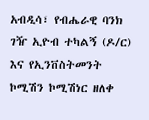አብዲሳ፣ የብሔራዊ ባንክ ገዥ ኢዮብ ተካልኝ (ዶ/ር) እና የኢንቨስትመንት ኮሚሽን ኮሚሽነር ዘለቀ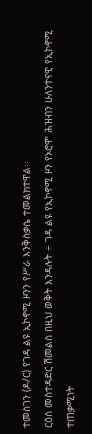ተመስገን (ዶ/ር) የገዳ ልዩ ኢኮኖሚ ዞንን የሥራ እንቅስቃሴ ተመልክተዋል፡፡
ርዕሰ መስተዳድር ሽመልስ በዚህ ወቅት እንዳሉት ÷ ገዳ ልዩ የኢኮኖሚ ዞን የኦሮሞ ሕዝብን ሁለንተናዊ የኢኮኖሚ ተጠቃሚነት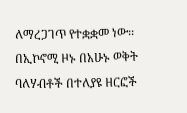ለማረጋገጥ የተቋቋመ ነው፡፡
በኢኮኖሚ ዞኑ በአሁኑ ወቅት ባለሃብቶች በተለያዩ ዘርፎች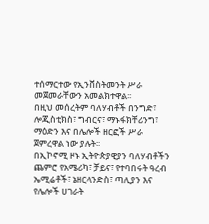ተሰማርተው የኢንቨስትመንት ሥራ መጀመራቸውን አመልክተዋል፡፡
በዚህ መሰረትም ባለሃብቶች በንግድ፣ ሎጂስቲክስ፣ ግብርና፣ ማኑፋክቸሪንግ፣ ማዕድን እና በሌሎች ዘርፎች ሥራ ጀምረዋል ነው ያሉት፡፡
በኢኮኖሚ ዞኑ ኢትዮጵያዊያን ባለሃብቶችን ጨምሮ የአሜሪካ፣ ቻይና፣ የተባበሩት ዓረብ ኤሚሬቶች፣ ኔዘርላንድስ፣ ጣሊያን እና የሌሎች ሀገራት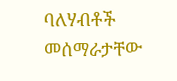ባለሃብቶች መሰማራታቸው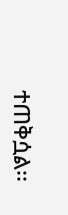ተጠቅሷል፡፡